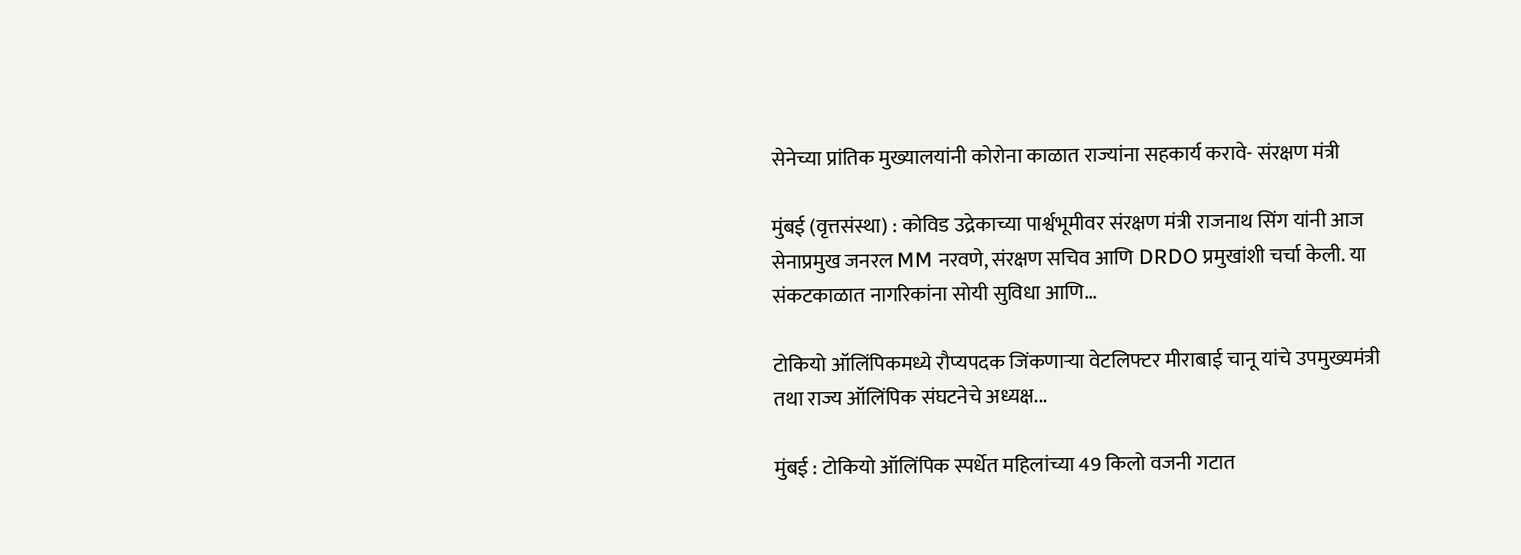सेनेच्या प्रांतिक मुख्यालयांनी कोरोना काळात राज्यांना सहकार्य करावे- संरक्षण मंत्री

मुंबई (वृत्तसंस्था) : कोविड उद्रेकाच्या पार्श्वभूमीवर संरक्षण मंत्री राजनाथ सिंग यांनी आज सेनाप्रमुख जनरल MM नरवणे, संरक्षण सचिव आणि DRDO प्रमुखांशी चर्चा केली. या संकटकाळात नागरिकांना सोयी सुविधा आणि...

टोकियो ऑलिंपिकमध्ये रौप्यपदक जिंकणाऱ्या वेटलिफ्टर मीराबाई चानू यांचे उपमुख्यमंत्री तथा राज्य ऑलिंपिक संघटनेचे अध्यक्ष...

मुंबई : टोकियो ऑलिंपिक स्पर्धेत महिलांच्या 49 किलो वजनी गटात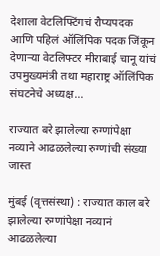देशाला वेटलिफ्टिंगचं रौप्यपदक आणि पहिलं ऑलिंपिक पदक जिंकून देणाऱ्या वेटलिफ्टर मीराबाई चानू यांचं उपमुख्यमंत्री तथा महाराष्ट्र ऑलिंपिक संघटनेचे अध्यक्ष...

राज्यात बरे झालेल्या रुग्णांपेक्षा नव्याने आढळलेल्या रुग्णांची संख्या जास्त

मुंबई (वृत्तसंस्था) : राज्यात काल बरे झालेल्या रुग्णांपेक्षा नव्यानं आढळलेल्या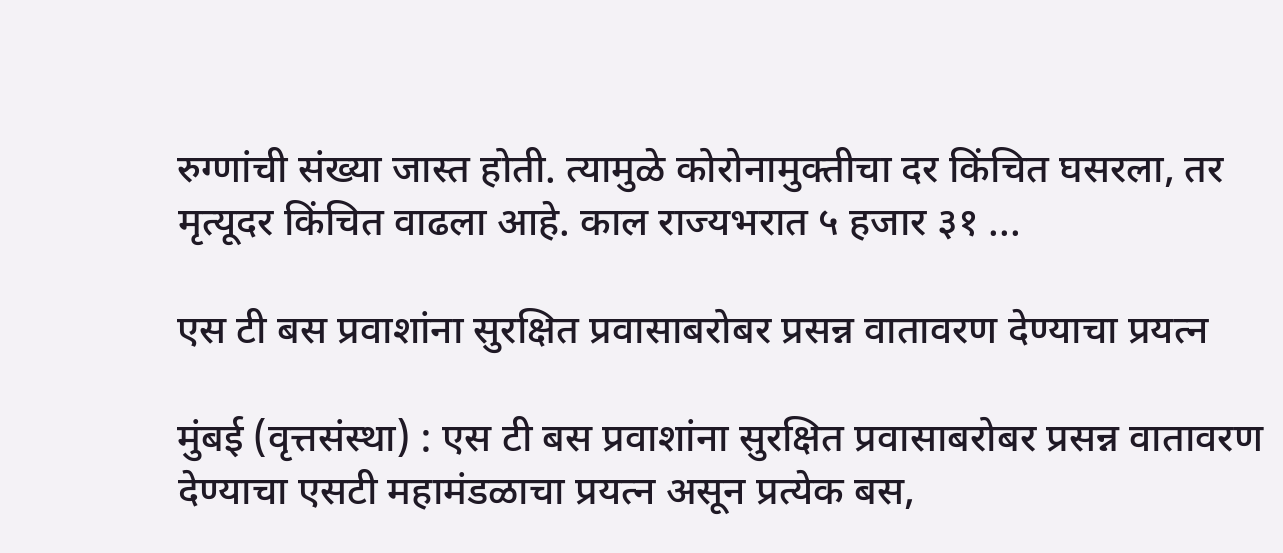रुग्णांची संख्या जास्त होती. त्यामुळे कोरोनामुक्तीचा दर किंचित घसरला, तर मृत्यूदर किंचित वाढला आहे. काल राज्यभरात ५ हजार ३१ ...

एस टी बस प्रवाशांना सुरक्षित प्रवासाबरोबर प्रसन्न वातावरण देण्याचा प्रयत्न

मुंबई (वृत्तसंस्था) : एस टी बस प्रवाशांना सुरक्षित प्रवासाबरोबर प्रसन्न वातावरण देण्याचा एसटी महामंडळाचा प्रयत्न असून प्रत्येक बस,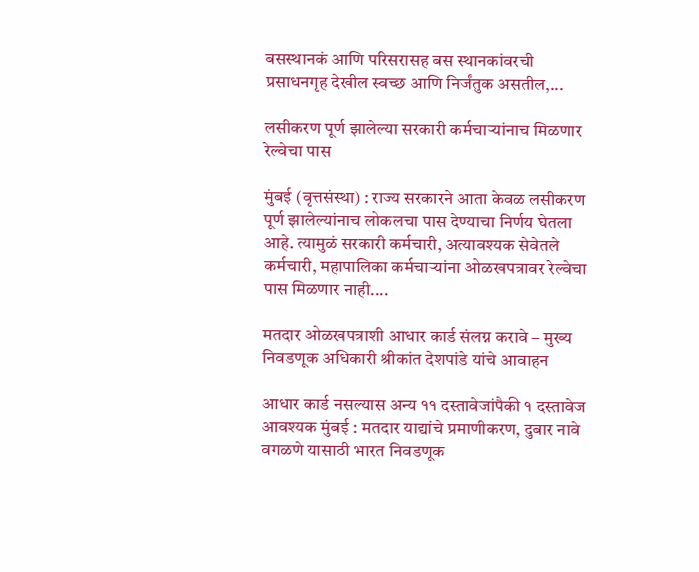बसस्थानकं आणि परिसरासह बस स्थानकांवरची प्रसाधनगृह देखील स्वच्छ आणि निर्जंतुक असतील,...

लसीकरण पूर्ण झालेल्या सरकारी कर्मचाऱ्यांनाच मिळणार रेल्वेचा पास

मुंबई (वृत्तसंस्था) : राज्य सरकारने आता केवळ लसीकरण पूर्ण झालेल्यांनाच लोकलचा पास देण्याचा निर्णय घेतला आहे. त्यामुळं सरकारी कर्मचारी, अत्यावश्यक सेवेतले कर्मचारी, महापालिका कर्मचाऱ्यांना ओळखपत्रावर रेल्वेचा पास मिळणार नाही....

मतदार ओळखपत्राशी आधार कार्ड संलग्न करावे – मुख्य निवडणूक अधिकारी श्रीकांत देशपांडे यांचे आवाहन

आधार कार्ड नसल्यास अन्य ११ दस्तावेजांपैकी १ दस्तावेज आवश्यक मुंबई : मतदार याद्यांचे प्रमाणीकरण, दुबार नावे वगळणे यासाठी भारत निवडणूक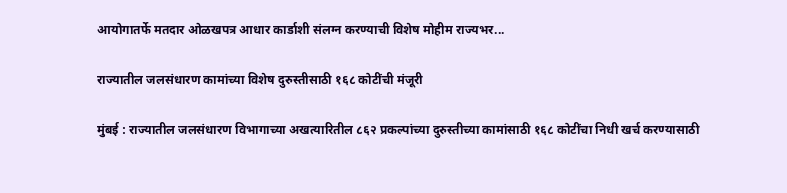आयोगातर्फे मतदार ओळखपत्र आधार कार्डाशी संलग्न करण्याची विशेष मोहीम राज्यभर...

राज्यातील जलसंधारण कामांच्या विशेष दुरुस्तीसाठी १६८ कोटींची मंजूरी

मुंबई : राज्यातील जलसंधारण विभागाच्या अखत्यारितील ८६२ प्रकल्पांच्या दुरुस्तीच्या कामांसाठी १६८ कोटींचा निधी खर्च करण्यासाठी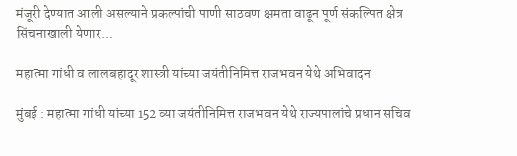मंजूरी देण्यात आली असल्याने प्रकल्पांची पाणी साठवण क्षमता वाढून पूर्ण संकल्पित क्षेत्र सिंचनाखाली येणार...

महात्मा गांधी व लालबहादूर शास्त्री यांच्या जयंतीनिमित्त राजभवन येथे अभिवादन

मुंबई : महात्मा गांधी यांच्या 152 व्या जयंतीनिमित्त राजभवन येथे राज्यपालांचे प्रधान सचिव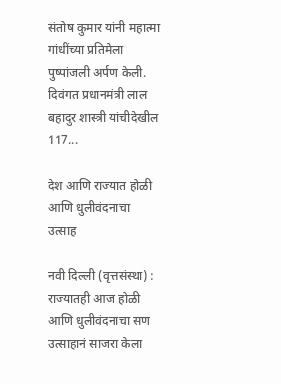संतोष कुमार यांनी महात्मा गांधींच्या प्रतिमेला पुष्पांजली अर्पण केली. दिवंगत प्रधानमंत्री लाल बहादुर शास्त्री यांचीदेखील 117...

देश आणि राज्यात होळी आणि धुलीवंदनाचा उत्साह

नवी दिल्ली (वृत्तसंस्था) : राज्यातही आज होळी आणि धुलीवंदनाचा सण उत्साहानं साजरा केला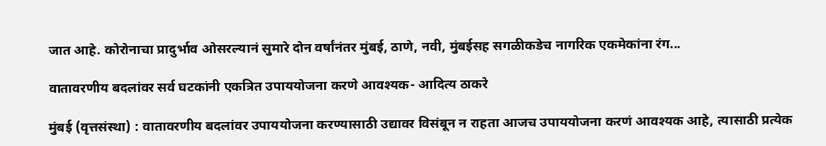जात आहे. कोरोनाचा प्रादुर्भाव ओसरल्यानं सुमारे दोन वर्षांनंतर मुंबई, ठाणे, नवी, मुंबईसह सगळीकडेच नागरिक एकमेकांना रंग...

वातावरणीय बदलांवर सर्व घटकांनी एकत्रित उपाययोजना करणे आवश्यक- आदित्य ठाकरे

मुंबई (वृत्तसंस्था) : वातावरणीय बदलांवर उपाययोजना करण्यासाठी उद्यावर विसंबून न राहता आजच उपाययोजना करणं आवश्यक आहे, त्यासाठी प्रत्येक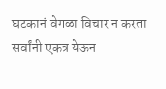घटकानं वेगळा विचार न करता सर्वांनी एकत्र येऊन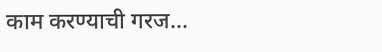काम करण्याची गरज...